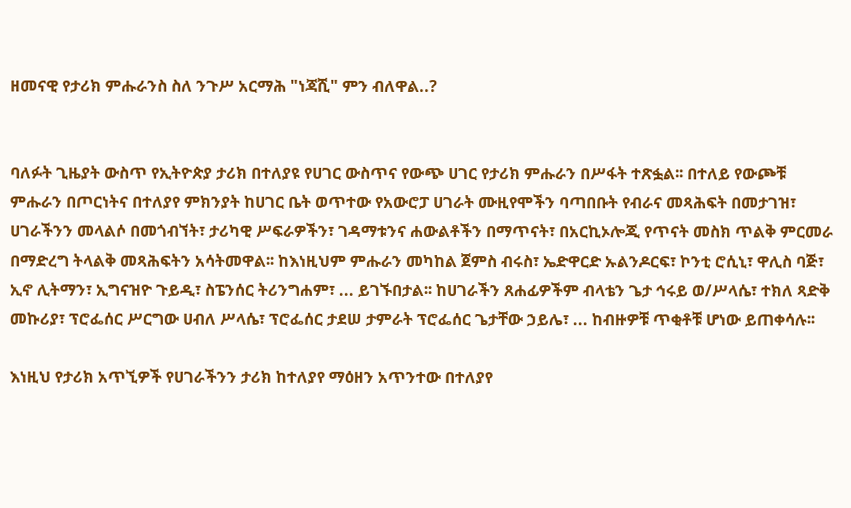ዘመናዊ የታሪክ ምሑራንስ ስለ ንጉሥ አርማሕ "ነጃሺ" ምን ብለዋል..?


ባለፉት ጊዜያት ውስጥ የኢትዮጵያ ታሪክ በተለያዩ የሀገር ውስጥና የውጭ ሀገር የታሪክ ምሑራን በሥፋት ተጽፏል፡፡ በተለይ የውጮቹ  ምሑራን በጦርነትና በተለያየ ምክንያት ከሀገር ቤት ወጥተው የአውሮፓ ሀገራት ሙዚየሞችን ባጣበቡት የብራና መጻሕፍት በመታገዝ፣ ሀገራችንን መላልሶ በመጎብኘት፣ ታሪካዊ ሥፍራዎችን፣ ገዳማቱንና ሐውልቶችን በማጥናት፣ በአርኪኦሎጂ የጥናት መስክ ጥልቅ ምርመራ በማድረግ ትላልቅ መጻሕፍትን አሳትመዋል፡፡ ከእነዚህም ምሑራን መካከል ጀምስ ብሩስ፣ ኤድዋርድ ኡልንዶርፍ፣ ኮንቲ ሮሲኒ፣ ዋሊስ ባጅ፣ ኢኖ ሊትማን፣ ኢግናዝዮ ጉይዲ፣ ስፔንሰር ትሪንግሐም፣ ... ይገኙበታል፡፡ ከሀገራችን ጸሐፊዎችም ብላቴን ጌታ ኅሩይ ወ/ሥላሴ፣ ተክለ ጻድቅ መኩሪያ፣ ፕሮፌሰር ሥርግው ሀብለ ሥላሴ፣ ፕሮፌሰር ታደሠ ታምራት ፕሮፌሰር ጌታቸው ኃይሌ፣ ... ከብዙዎቹ ጥቂቶቹ ሆነው ይጠቀሳሉ፡፡

እነዚህ የታሪክ አጥኚዎች የሀገራችንን ታሪክ ከተለያየ ማዕዘን አጥንተው በተለያየ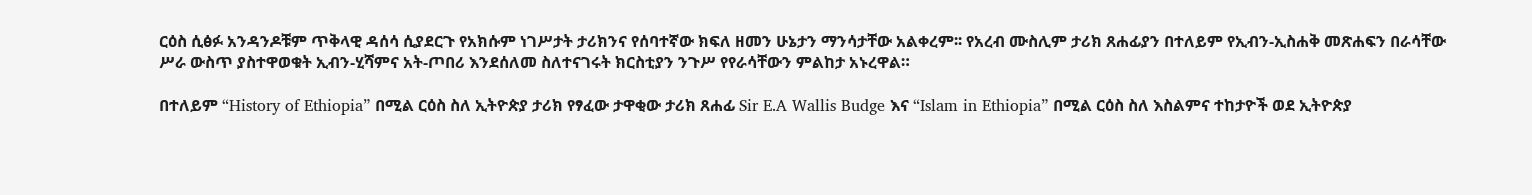ርዕስ ሲፅፉ አንዳንዶቹም ጥቅላዊ ዳሰሳ ሲያደርጉ የአክሱም ነገሥታት ታሪክንና የሰባተኛው ክፍለ ዘመን ሁኔታን ማንሳታቸው አልቀረም፡፡ የአረብ ሙስሊም ታሪክ ጸሐፊያን በተለይም የኢብን-ኢስሐቅ መጽሐፍን በራሳቸው ሥራ ውስጥ ያስተዋወቁት ኢብን-ሂሻምና አት-ጦበሪ እንደሰለመ ስለተናገሩት ክርስቲያን ንጉሥ የየራሳቸውን ምልከታ አኑረዋል።

በተለይም “History of Ethiopia” በሚል ርዕስ ስለ ኢትዮጵያ ታሪክ የፃፈው ታዋቂው ታሪክ ጸሐፊ Sir E.A Wallis Budge እና “Islam in Ethiopia” በሚል ርዕስ ስለ እስልምና ተከታዮች ወደ ኢትዮጵያ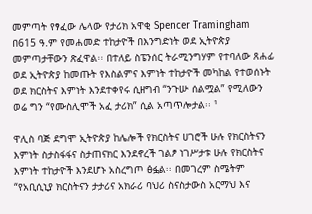መምጣት የፃፈው ሌላው የታሪክ አዋቂ Spencer Tramingham በ615 ዓ.ም የመሐመድ ተከታዮች በእንግድነት ወደ ኢትዮጵያ መምጣታቸውን ጽፈዋል፡፡ በተለይ ስፔንሰር ትራሚንግሃም የተባለው ጸሐፊ ወደ ኢትዮጵያ ከመጡት የእስልምና እምነት ተከታዮች መካከል የተወሰኑት ወደ ክርስትና እምነት እንደተቀየሩ ሲዘግብ “ንጉሡ ሰልሟል” የሚለውን ወሬ ግን “የሙስሊሞች አፈ ታሪክ” ሲል አጣጥሎታል፡፡ ¹

ዋሊስ ባጅ ደግሞ ኢትዮጵያ ከሌሎች የክርስትና ሀገሮች ሁሉ የክርስትናን እምነት ስታስፋፋና ስታጠናክር እንደኖረች ገልፆ ነገሥታቱ ሁሉ የክርስትና እምነት ተከታዮች እንደሆኑ አስረግጦ ፅፏል፡፡ በመገረም ስሜትም “የአቢሲኒያ ክርስትናን ታታሪና አክራሪ ባህሪ ስናስታውስ አርማህ እና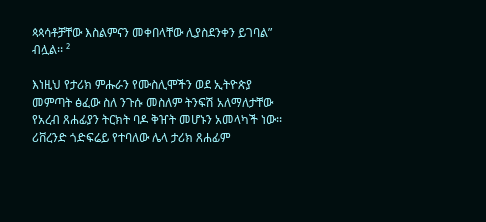ጳጳሳቶቻቸው እስልምናን መቀበላቸው ሊያስደንቀን ይገባል” ብሏል፡፡ ²

እነዚህ የታሪክ ምሑራን የሙስሊሞችን ወደ ኢትዮጵያ መምጣት ፅፈው ስለ ንጉሱ መስለም ትንፍሽ አለማለታቸው የአረብ ጸሐፊያን ትርክት ባዶ ቅዠት መሆኑን አመላካች ነው፡፡ ሪቨረንድ ጎድፍሬይ የተባለው ሌላ ታሪክ ጸሐፊም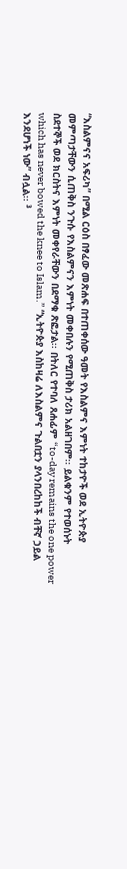“እስልምናና አፍሪካ” በሚል ርዕስ በፃፈው መጽሐፍ በተጠቀሰው ዓመት የእስልምና እምነት ተከታዮች ወደ ኢትዮጵያ መምጣታቸውን ሲጠቅስ ንጉሱ የእስልምናን እምነት መቀበሉን የሚጠቅስ ታሪክ አልዘገበም፡፡ ይልቁንም የተወሰኑት
ስደተኞች ወደ ክርስትና እምነት መቀየራቸውን በደማቁ ጽፎታል፡፡ በትለር የተባለ ጸሐፊም “to-day remains the one power which has never bowed the knee to Islam.” “ኢትዮጵያ እስከዛሬ ለእስልምና ጉልበቷን ያላንበረከከች ብቸኛ ኃይል እንደሆነች ነው” ብሏል፡፡ ³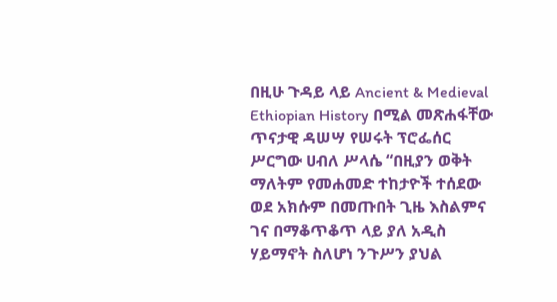በዚሁ ጉዳይ ላይ Ancient & Medieval Ethiopian History በሚል መጽሐፋቸው ጥናታዊ ዳሠሣ የሠሩት ፕሮፌሰር ሥርግው ሀብለ ሥላሴ “በዚያን ወቅት ማለትም የመሐመድ ተከታዮች ተሰደው ወደ አክሱም በመጡበት ጊዜ እስልምና ገና በማቆጥቆጥ ላይ ያለ አዲስ ሃይማኖት ስለሆነ ንጉሥን ያህል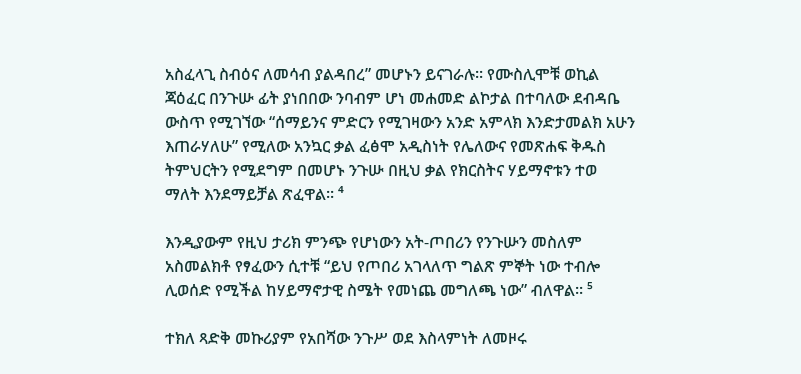አስፈላጊ ስብዕና ለመሳብ ያልዳበረ” መሆኑን ይናገራሉ፡፡ የሙስሊሞቹ ወኪል ጃዕፈር በንጉሡ ፊት ያነበበው ንባብም ሆነ መሐመድ ልኮታል በተባለው ደብዳቤ ውስጥ የሚገኘው “ሰማይንና ምድርን የሚገዛውን አንድ አምላክ እንድታመልክ አሁን እጠራሃለሁ” የሚለው አንኳር ቃል ፈፅሞ አዲስነት የሌለውና የመጽሐፍ ቅዱስ ትምህርትን የሚደግም በመሆኑ ንጉሡ በዚህ ቃል የክርስትና ሃይማኖቱን ተወ ማለት እንደማይቻል ጽፈዋል፡፡ ⁴

እንዲያውም የዚህ ታሪክ ምንጭ የሆነውን አት-ጦበሪን የንጉሡን መስለም አስመልክቶ የፃፈውን ሲተቹ “ይህ የጦበሪ አገላለጥ ግልጽ ምኞት ነው ተብሎ ሊወሰድ የሚችል ከሃይማኖታዊ ስሜት የመነጨ መግለጫ ነው” ብለዋል፡፡ ⁵

ተክለ ጻድቅ መኩሪያም የአበሻው ንጉሥ ወደ እስላምነት ለመዞሩ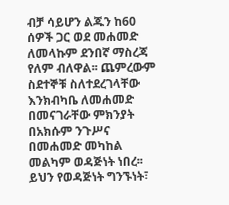ብቻ ሳይሆን ልጁን ከ60 ሰዎች ጋር ወደ መሐመድ ለመላኩም ደንበኛ ማስረጃ የለም ብለዋል፡፡ ጨምረውም ስደተኞቹ ስለተደረገላቸው እንክብካቤ ለመሐመድ በመናገራቸው ምክንያት በአክሱም ንጉሥና በመሐመድ መካከል መልካም ወዳጅነት ነበረ፡፡ ይህን የወዳጅነት ግንኙነት፣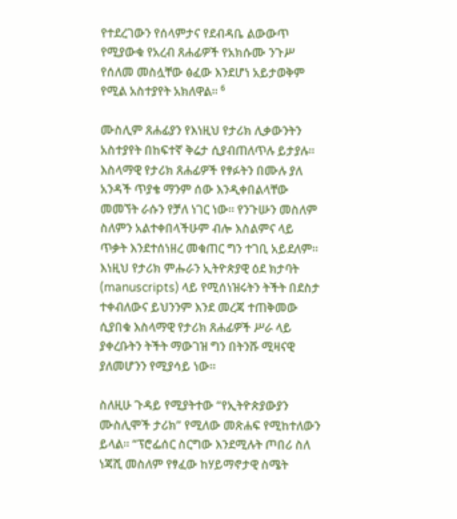የተደረገውን የሰላምታና የደብዳቤ ልውውጥ የሚያውቁ የአረብ ጸሐፊዎች የአክሱሙ ንጉሥ የሰለመ መስሏቸው ፅፈው እንደሆነ አይታወቅም የሚል አስተያየት አክለዋል፡፡ ⁶

ሙስሊም ጸሐፊያን የእነዚህ የታሪክ ሊቃውንትን አስተያየት በከፍተኛ ቅሬታ ሲያብጠለጥሉ ይታያሉ፡፡ እስላማዊ የታሪክ ጸሐፊዎች የፃፉትን በሙሉ ያለ አንዳች ጥያቄ ማንም ሰው እንዲቀበልላቸው መመኘት ራሱን የቻለ ነገር ነው፡፡ የንጉሡን መስለም ስለምን አልተቀበላችሁም ብሎ እስልምና ላይ ጥቃት እንደተሰነዘረ መቁጠር ግን ተገቢ አይደለም። እነዚህ የታሪክ ምሑራን ኢትዮጵያዊ ዕደ ክታባት (manuscripts) ላይ የሚሰነዝሩትን ትችት በደስታ ተቀብለውና ይህንንም እንደ መረጃ ተጠቅመው ሲያበቁ እስላማዊ የታሪክ ጸሐፊዎች ሥራ ላይ ያቀረቡትን ትችት ማውገዝ ግን በትንሹ ሚዛናዊ ያለመሆንን የሚያሳይ ነው፡፡

ስለዚሁ ጉዳይ የሚያትተው “የኢትዮጵያውያን ሙስሊሞች ታሪክ” የሚለው መጽሐፍ የሚከተለውን ይላል፡፡ “ፕሮፌሰር ስርግው እንደሚሉት ጦበሪ ስለ ነጃሺ መስለም የፃፈው ከሃይማኖታዊ ስሜት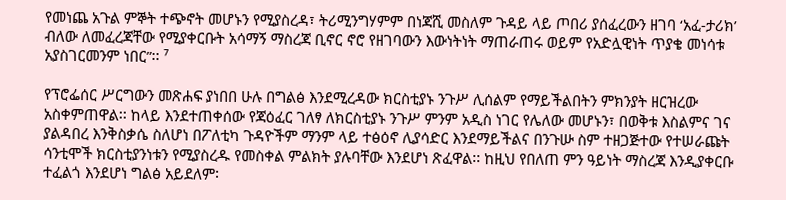የመነጨ አጉል ምኞት ተጭኖት መሆኑን የሚያስረዳ፣ ትሪሚንግሃምም በነጃሺ መስለም ጉዳይ ላይ ጦበሪ ያሰፈረውን ዘገባ ‘አፈ-ታሪክ’ ብለው ለመፈረጃቸው የሚያቀርቡት አሳማኝ ማስረጃ ቢኖር ኖሮ የዘገባውን እውነትነት ማጠራጠሩ ወይም የአድሏዊነት ጥያቄ መነሳቱ አያስገርመንም ነበር”፡፡ ⁷

የፕሮፌሰር ሥርግውን መጽሐፍ ያነበበ ሁሉ በግልፅ እንደሚረዳው ክርስቲያኑ ንጉሥ ሊሰልም የማይችልበትን ምክንያት ዘርዝረው አስቀምጠዋል፡፡ ከላይ እንደተጠቀሰው የጃዕፈር ገለፃ ለክርስቲያኑ ንጉሥ ምንም አዲስ ነገር የሌለው መሆኑን፣ በወቅቱ እስልምና ገና ያልዳበረ እንቅስቃሴ ስለሆነ በፖለቲካ ጉዳዮችም ማንም ላይ ተፅዕኖ ሊያሳድር እንደማይችልና በንጉሡ ስም ተዘጋጅተው የተሠራጩት ሳንቲሞች ክርስቲያንነቱን የሚያስረዱ የመስቀል ምልክት ያሉባቸው እንደሆነ ጽፈዋል፡፡ ከዚህ የበለጠ ምን ዓይነት ማስረጃ እንዲያቀርቡ ተፈልጎ እንደሆነ ግልፅ አይደለም፡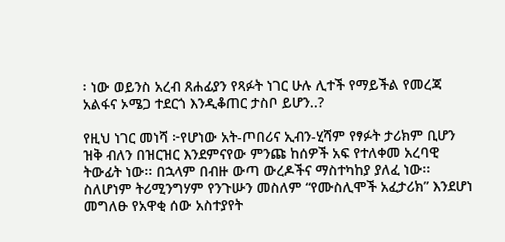፡ ነው ወይንስ አረብ ጸሐፊያን የጻፉት ነገር ሁሉ ሊተች የማይችል የመረጃ አልፋና ኦሜጋ ተደርጎ እንዲቆጠር ታስቦ ይሆን..?

የዚህ ነገር መነሻ ፦የሆነው አት-ጦበሪና ኢብን-ሂሻም የፃፉት ታሪክም ቢሆን ዝቅ ብለን በዝርዝር እንደምናየው ምንጩ ከሰዎች አፍ የተለቀመ አረባዊ ትውፊት ነው፡፡ በኋላም በብዙ ውጣ ውረዶችና ማስተካከያ ያለፈ ነው፡፡ ስለሆነም ትሪሚንግሃም የንጉሡን መስለም “የሙስሊሞች አፈታሪክ” እንደሆነ መግለፁ የአዋቂ ሰው አስተያየት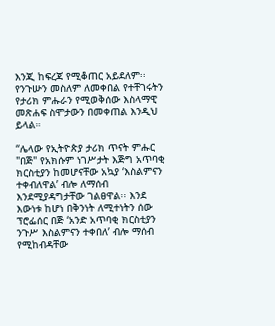እንጂ ከፍረጃ የሚቆጠር አይደለም፡፡ የንጉሡን መስለም ለመቀበል የተቸገሩትን የታሪክ ምሑራን የሚወቅሰው እስላማዊ መጽሐፍ ስሞታውን በመቀጠል እንዲህ ይላል።

“ሌላው የኢትዮጵያ ታሪክ ጥናት ምሑር "በጅ" የአክሱም ነገሥታት እጅግ አጥባቂ ክርስቲያን ከመሆናቸው አኳያ ‘እስልምናን ተቀብለዋል’ ብሎ ለማሰብ እንደሚያዳግታቸው ገልፀዋል፡፡ እንደ እውነቱ ከሆነ በቅንነት ለሚተነትን ሰው ፕሮፌሰር በጅ ‘አንድ አጥባቂ ክርስቲያን ንጉሥ እስልምናን ተቀበለ’ ብሎ ማሰብ የሚከብዳቸው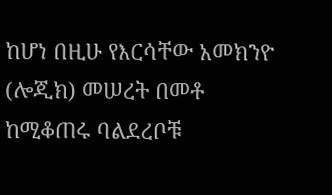ከሆነ በዚሁ የእርሳቸው አመክንዮ (ሎጂክ) መሠረት በመቶ ከሚቆጠሩ ባልደረቦቹ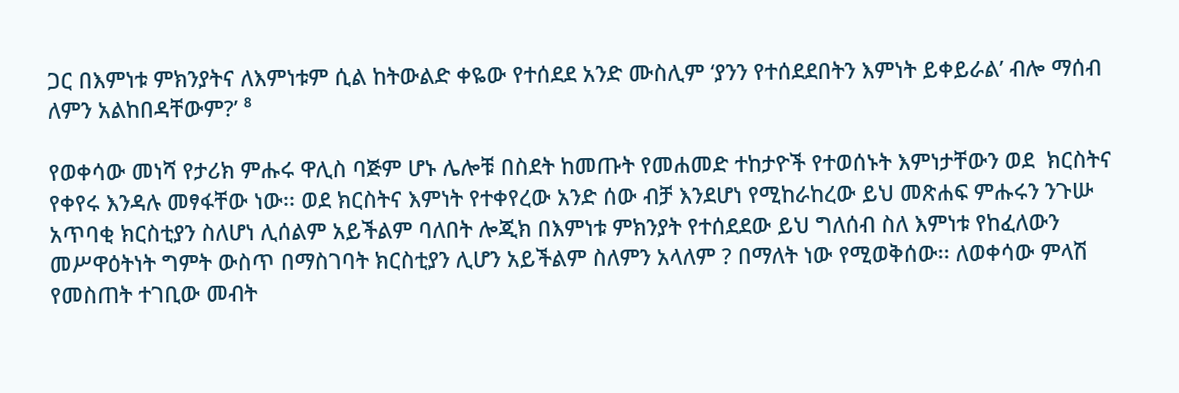ጋር በእምነቱ ምክንያትና ለእምነቱም ሲል ከትውልድ ቀዬው የተሰደደ አንድ ሙስሊም ‘ያንን የተሰደደበትን እምነት ይቀይራል’ ብሎ ማሰብ ለምን አልከበዳቸውም?’ ⁸

የወቀሳው መነሻ የታሪክ ምሑሩ ዋሊስ ባጅም ሆኑ ሌሎቹ በስደት ከመጡት የመሐመድ ተከታዮች የተወሰኑት እምነታቸውን ወደ  ክርስትና የቀየሩ እንዳሉ መፃፋቸው ነው፡፡ ወደ ክርስትና እምነት የተቀየረው አንድ ሰው ብቻ እንደሆነ የሚከራከረው ይህ መጽሐፍ ምሑሩን ንጉሡ አጥባቂ ክርስቲያን ስለሆነ ሊሰልም አይችልም ባለበት ሎጂክ በእምነቱ ምክንያት የተሰደደው ይህ ግለሰብ ስለ እምነቱ የከፈለውን መሥዋዕትነት ግምት ውስጥ በማስገባት ክርስቲያን ሊሆን አይችልም ስለምን አላለም ? በማለት ነው የሚወቅሰው፡፡ ለወቀሳው ምላሽ የመስጠት ተገቢው መብት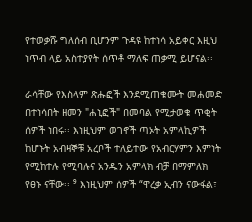የተወቃሹ ግለሰብ ቢሆንም ጉዳዩ ከተነሳ አይቀር እዚህ ነጥብ ላይ አስተያየት ሰጥቶ ማለፍ ጠቃሚ ይሆናል፡፡

ራሳቸው የእስላም ጽሑፎች እንደሚጠቁሙት መሐመድ በተነሳበት ዘመን "ሐኒፎች" በመባል የሚታወቁ ጥቂት ሰዎች ነበሩ፡፡ እነዚህም ወገኖች ጣኦት አምላኪዎች ከሆኑት አብዛኞቹ አረቦች ተለይተው የአብርሃምን እምነት የሚከተሉ የሚባሉና አንዱን አምላክ ብቻ በማምለክ የፀኑ ናቸው፡፡ ⁹ እነዚህም ሰዎች “ዋረቃ ኢብን ናውፋል፣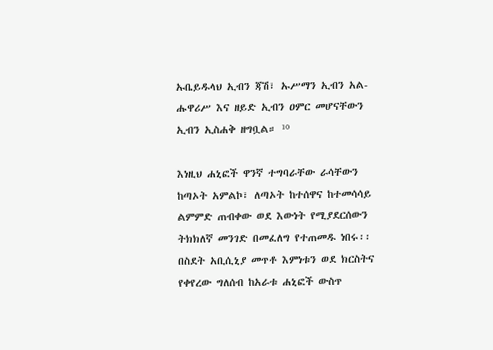ኡቤይዱላህ ኢብን ጃሽ፣ ኡሥማን ኢብን አል-ሑዋሪሥ እና ዘይድ ኢብን ዐምር መሆናቸውን ኢብን ኢስሐቅ ዘግቧል። ¹⁰

እነዚህ ሐኒፎች ዋንኛ ተግባራቸው ራሳቸውን ከጣኦት አምልኮ፣ ለጣኦት ከተሰዋና ከተመሳሳይ ልምምድ ጠብቀው ወደ እውነት የሚያደርሰውን ትክክለኛ መንገድ በመፈለግ የተጠመዱ ነበሩ፡፡ በስደት አቢሲኒያ መጥቶ እምነቱን ወደ ክርስትና የቀየረው ግለሰብ ከአራቱ ሐኒፎች ውስጥ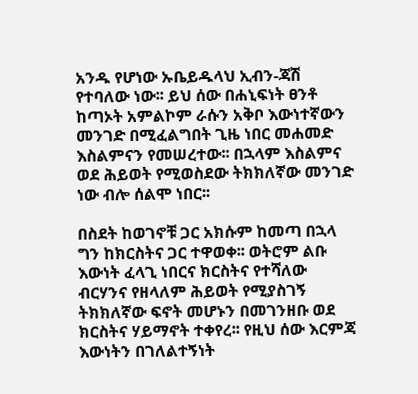አንዱ የሆነው ኡቤይዱላህ ኢብን-ጃሽ የተባለው ነው፡፡ ይህ ሰው በሐኒፍነት ፀንቶ ከጣኦት አምልኮም ራሱን አቅቦ እውነተኛውን መንገድ በሚፈልግበት ጊዜ ነበር መሐመድ እስልምናን የመሠረተው፡፡ በኋላም እስልምና ወደ ሕይወት የሚወስደው ትክክለኛው መንገድ ነው ብሎ ሰልሞ ነበር፡፡

በስደት ከወገኖቹ ጋር አክሱም ከመጣ በኋላ ግን ከክርስትና ጋር ተዋወቀ፡፡ ወትሮም ልቡ እውነት ፈላጊ ነበርና ክርስትና የተሻለው ብርሃንና የዘላለም ሕይወት የሚያስገኝ ትክክለኛው ፍኖት መሆኑን በመገንዘቡ ወደ ክርስትና ሃይማኖት ተቀየረ፡፡ የዚህ ሰው እርምጃ እውነትን በገለልተኝነት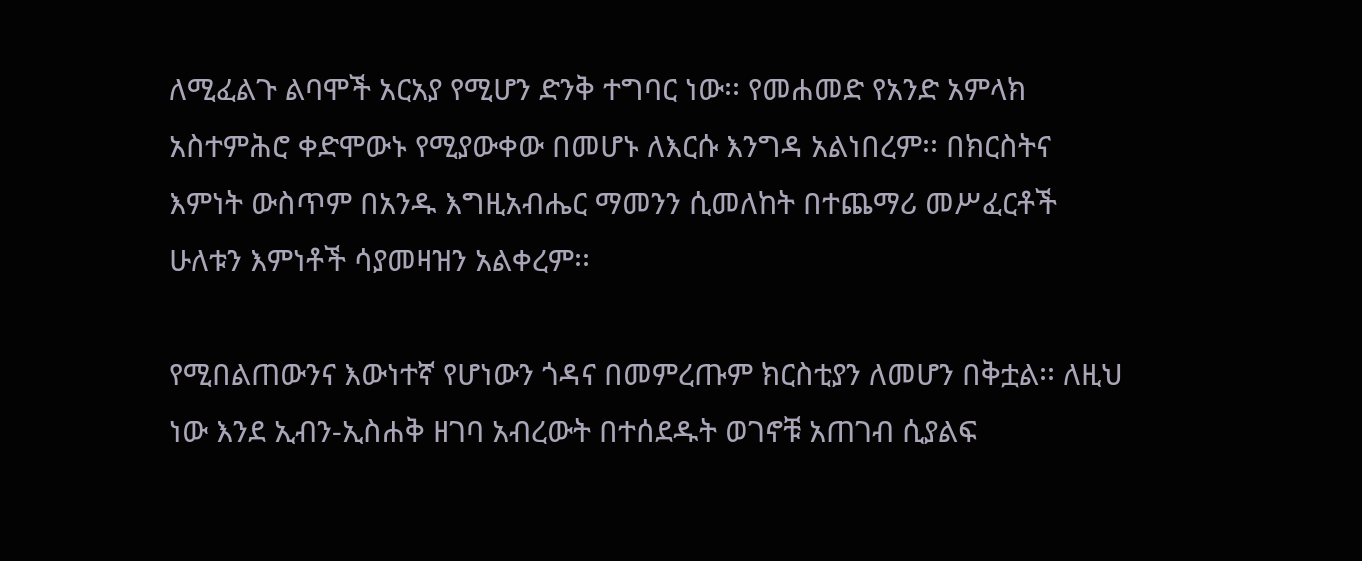ለሚፈልጉ ልባሞች አርአያ የሚሆን ድንቅ ተግባር ነው፡፡ የመሐመድ የአንድ አምላክ አስተምሕሮ ቀድሞውኑ የሚያውቀው በመሆኑ ለእርሱ እንግዳ አልነበረም፡፡ በክርስትና እምነት ውስጥም በአንዱ እግዚአብሔር ማመንን ሲመለከት በተጨማሪ መሥፈርቶች ሁለቱን እምነቶች ሳያመዛዝን አልቀረም፡፡

የሚበልጠውንና እውነተኛ የሆነውን ጎዳና በመምረጡም ክርስቲያን ለመሆን በቅቷል፡፡ ለዚህ ነው እንደ ኢብን-ኢስሐቅ ዘገባ አብረውት በተሰደዱት ወገኖቹ አጠገብ ሲያልፍ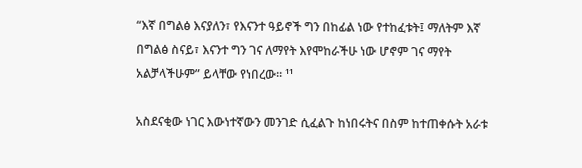“እኛ በግልፅ እናያለን፣ የእናንተ ዓይኖች ግን በከፊል ነው የተከፈቱት፤ ማለትም እኛ በግልፅ ስናይ፣ እናንተ ግን ገና ለማየት እየሞከራችሁ ነው ሆኖም ገና ማየት አልቻላችሁም” ይላቸው የነበረው፡፡ ¹¹

አስደናቂው ነገር እውነተኛውን መንገድ ሲፈልጉ ከነበሩትና በስም ከተጠቀሱት አራቱ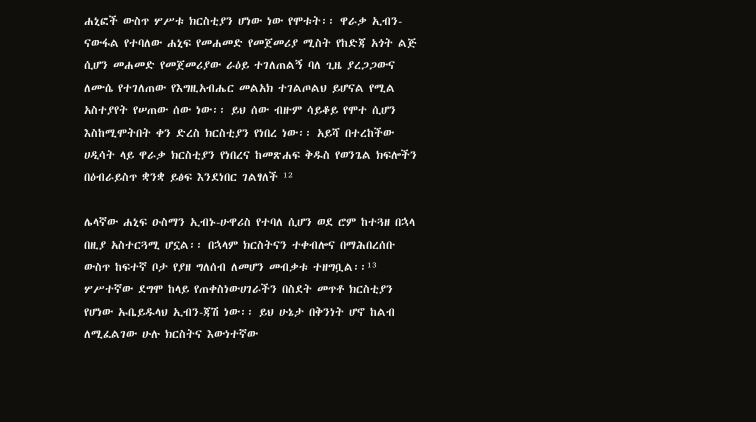ሐኒፎች ውስጥ ሦሥቱ ክርስቲያን ሆነው ነው የሞቱት፡፡ ዋራቃ ኢብን-ናውፋል የተባለው ሐኒፍ የመሐመድ የመጀመሪያ ሚስት የከድጃ አጎት ልጅ ሲሆን መሐመድ የመጀመሪያው ራዕይ ተገለጠልኝ ባለ ጊዜ ያረጋጋውና ለሙሴ የተገለጠው የእግዚአብሔር መልአክ ተገልጦልህ ይሆናል የሚል አስተያየት የሠጠው ሰው ነው፡፡ ይህ ሰው ብዙም ሳይቆይ የሞተ ሲሆን እስከሚሞትበት ቀን ድረስ ክርስቲያን የነበረ ነው፡፡ አይሻ በተረከችው ሀዲሳት ላይ ዋራቃ ክርስቲያን የነበረና ከመጽሐፍ ቅዱስ የወንጌል ክፍሎችን በዕብራይስጥ ቋንቋ ይፅፍ እንደነበር ገልፃለች ¹²

ሌላኛው ሐኒፍ ዑስማን ኢብኑ-ሁዋሪስ የተባለ ሲሆን ወደ ሮም ከተጓዘ በኋላ በዚያ አስተርጓሚ ሆኗል፡፡ በኋላም ክርስትናን ተቀብሎና በማሕበረሰቡ ውስጥ ከፍተኛ ቦታ የያዘ ግለሰብ ለመሆን መብቃቱ ተዘግቧል፡፡¹³  ሦሥተኛው ደግሞ ከላይ የጠቀስነውሀገራችን በስደት መጥቶ ክርስቲያን የሆነው ኡቤይዱላህ ኢብን-ጃሽ ነው፡፡ ይህ ሁኔታ በቅንነት ሆኖ ከልብ ለሚፈልገው ሁሉ ክርስትና እውነተኛው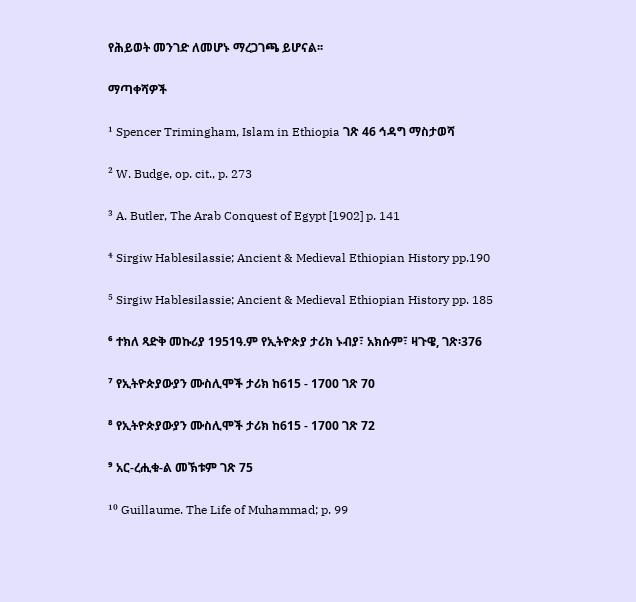የሕይወት መንገድ ለመሆኑ ማረጋገጫ ይሆናል፡፡

ማጣቀሻዎች

¹ Spencer Trimingham, Islam in Ethiopia ገጽ 46 ኅዳግ ማስታወሻ

² W. Budge, op. cit., p. 273

³ A. Butler, The Arab Conquest of Egypt [1902] p. 141

⁴ Sirgiw Hablesilassie; Ancient & Medieval Ethiopian History pp.190

⁵ Sirgiw Hablesilassie; Ancient & Medieval Ethiopian History pp. 185

⁶ ተክለ ጻድቅ መኩሪያ 1951ዓ.ም የኢትዮጵያ ታሪክ ኑብያ፣ አክሱም፣ ዛጉዌ, ገጽ፡376

⁷ የኢትዮጵያውያን ሙስሊሞች ታሪክ ከ615 - 1700 ገጽ 70

⁸ የኢትዮጵያውያን ሙስሊሞች ታሪክ ከ615 - 1700 ገጽ 72

⁹ አር-ረሒቁ-ል መኽቱም ገጽ 75

¹⁰ Guillaume. The Life of Muhammad; p. 99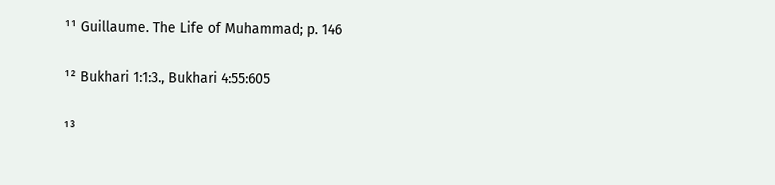¹¹ Guillaume. The Life of Muhammad; p. 146

¹² Bukhari 1:1:3., Bukhari 4:55:605

¹³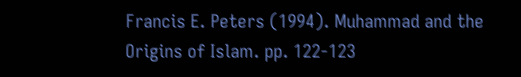Francis E. Peters (1994). Muhammad and the Origins of Islam. pp. 122-123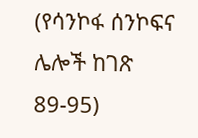(የሳንኮፋ ሰንኮፍና ሌሎች ከገጽ 89-95)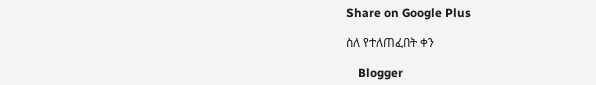Share on Google Plus

ስለ የተለጠፈበት ቀን

    Blogger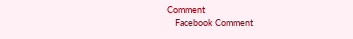Comment
    Facebook Comment